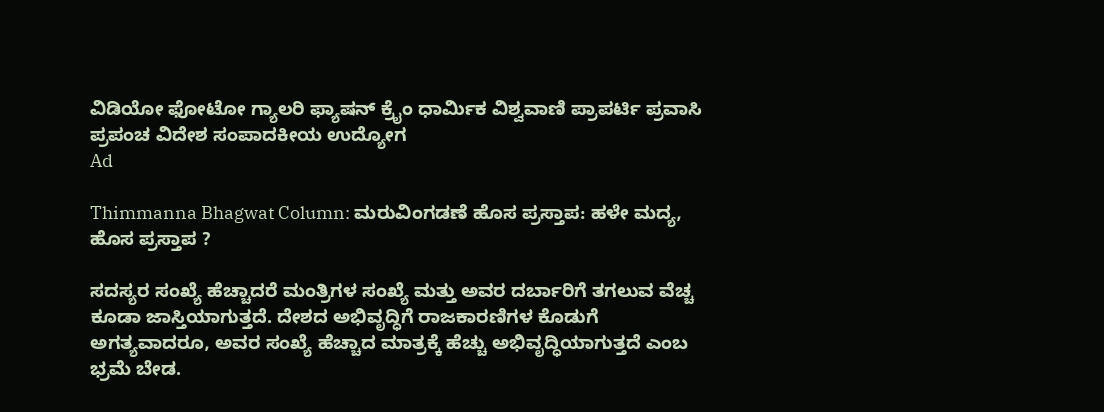ವಿಡಿಯೋ ಫೋಟೋ ಗ್ಯಾಲರಿ ಫ್ಯಾಷನ್ ಕ್ರೈಂ ಧಾರ್ಮಿಕ ವಿಶ್ವವಾಣಿ ಪ್ರಾಪರ್ಟಿ ಪ್ರವಾಸಿ ಪ್ರಪಂಚ ವಿದೇಶ ಸಂಪಾದಕೀಯ ಉದ್ಯೋಗ
Ad

Thimmanna Bhagwat Column: ಮರುವಿಂಗಡಣೆ ಹೊಸ ಪ್ರಸ್ತಾಪ: ಹಳೇ ಮದ್ಯ, ಹೊಸ ಪ್ರಸ್ತಾಪ ?

ಸದಸ್ಯರ ಸಂಖ್ಯೆ ಹೆಚ್ಚಾದರೆ ಮಂತ್ರಿಗಳ ಸಂಖ್ಯೆ ಮತ್ತು ಅವರ ದರ್ಬಾರಿಗೆ ತಗಲುವ ವೆಚ್ಚ ಕೂಡಾ ಜಾಸ್ತಿಯಾಗುತ್ತದೆ. ದೇಶದ ಅಭಿವೃದ್ಧಿಗೆ ರಾಜಕಾರಣಿಗಳ ಕೊಡುಗೆ ಅಗತ್ಯವಾದರೂ, ಅವರ ಸಂಖ್ಯೆ ಹೆಚ್ಚಾದ ಮಾತ್ರಕ್ಕೆ ಹೆಚ್ಚು ಅಭಿವೃದ್ಧಿಯಾಗುತ್ತದೆ ಎಂಬ ಭ್ರಮೆ ಬೇಡ.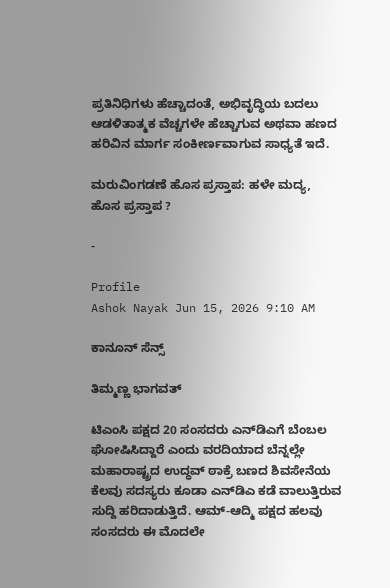ಪ್ರತಿನಿಧಿಗಳು ಹೆಚ್ಚಾದಂತೆ, ಅಭಿವೃದ್ಧಿಯ ಬದಲು ಆಡಳಿತಾತ್ಮಕ ವೆಚ್ಚಗಳೇ ಹೆಚ್ಚಾಗುವ ಅಥವಾ ಹಣದ ಹರಿವಿನ ಮಾರ್ಗ ಸಂಕೀರ್ಣವಾಗುವ ಸಾಧ್ಯತೆ ಇದೆ.

ಮರುವಿಂಗಡಣೆ ಹೊಸ ಪ್ರಸ್ತಾಪ: ಹಳೇ ಮದ್ಯ, ಹೊಸ ಪ್ರಸ್ತಾಪ ?

-

Profile
Ashok Nayak Jun 15, 2026 9:10 AM

ಕಾನೂನ್‌ ಸೆನ್ಸ್‌

ತಿಮ್ಮಣ್ಣ ಭಾಗವತ್

ಟಿಎಂಸಿ ಪಕ್ಷದ 20 ಸಂಸದರು ಎನ್‌ಡಿಎಗೆ ಬೆಂಬಲ ಘೋಷಿಸಿದ್ದಾರೆ ಎಂದು ವರದಿಯಾದ ಬೆನ್ನಲ್ಲೇ ಮಹಾರಾಷ್ಟ್ರದ ಉದ್ಧವ್ ಠಾಕ್ರೆ ಬಣದ ಶಿವಸೇನೆಯ ಕೆಲವು ಸದಸ್ಯರು ಕೂಡಾ ಎನ್‌ಡಿಎ ಕಡೆ ವಾಲುತ್ತಿರುವ ಸುದ್ದಿ ಹರಿದಾಡುತ್ತಿದೆ. ಆಮ್-ಆದ್ಮಿ ಪಕ್ಷದ ಹಲವು ಸಂಸದರು ಈ ಮೊದಲೇ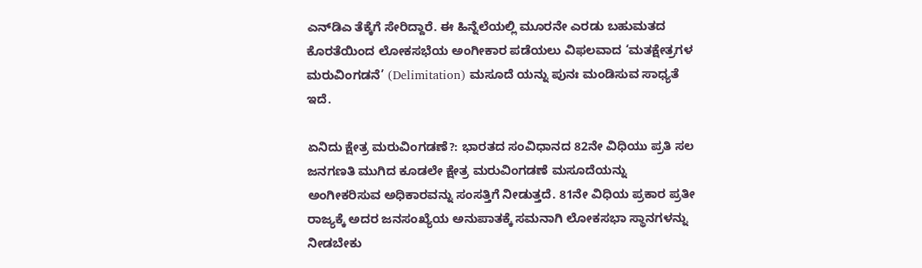ಎನ್‌ಡಿಎ ತೆಕ್ಕೆಗೆ ಸೇರಿದ್ದಾರೆ. ಈ ಹಿನ್ನೆಲೆಯಲ್ಲಿ ಮೂರನೇ ಎರಡು ಬಹುಮತದ ಕೊರತೆಯಿಂದ ಲೋಕಸಭೆಯ ಅಂಗೀಕಾರ ಪಡೆಯಲು ವಿಫಲವಾದ ‘ಮತಕ್ಷೇತ್ರಗಳ ಮರುವಿಂಗಡನೆ’ (Delimitation) ಮಸೂದೆ ಯನ್ನು ಪುನಃ ಮಂಡಿಸುವ ಸಾಧ್ಯತೆ ಇದೆ.

ಏನಿದು ಕ್ಷೇತ್ರ ಮರುವಿಂಗಡಣೆ?: ಭಾರತದ ಸಂವಿಧಾನದ 82ನೇ ವಿಧಿಯು ಪ್ರತಿ ಸಲ ಜನಗಣತಿ ಮುಗಿದ ಕೂಡಲೇ ಕ್ಷೇತ್ರ ಮರುವಿಂಗಡಣೆ ಮಸೂದೆಯನ್ನು ಅಂಗೀಕರಿಸುವ ಅಧಿಕಾರವನ್ನು ಸಂಸತ್ತಿಗೆ ನೀಡುತ್ತದೆ. 81ನೇ ವಿಧಿಯ ಪ್ರಕಾರ ಪ್ರತೀ ರಾಜ್ಯಕ್ಕೆ ಅದರ ಜನಸಂಖ್ಯೆಯ ಅನುಪಾತಕ್ಕೆ ಸಮನಾಗಿ ಲೋಕಸಭಾ ಸ್ಥಾನಗಳನ್ನು ನೀಡಬೇಕು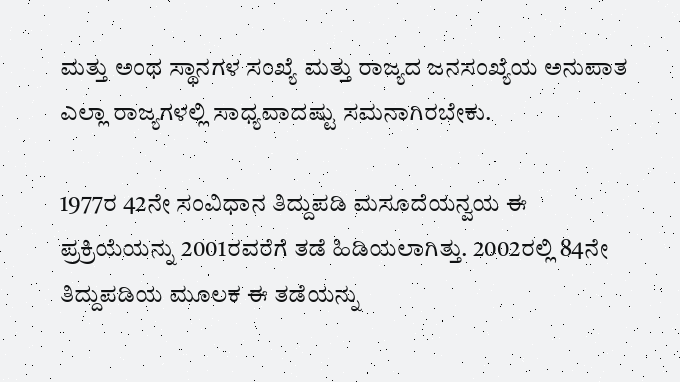ಮತ್ತು ಅಂಥ ಸ್ಥಾನಗಳ ಸಂಖ್ಯೆ ಮತ್ತು ರಾಜ್ಯದ ಜನಸಂಖ್ಯೆಯ ಅನುಪಾತ ಎಲ್ಲಾ ರಾಜ್ಯಗಳಲ್ಲಿ ಸಾಧ್ಯವಾದಷ್ಟು ಸಮನಾಗಿರಬೇಕು.

1977ರ 42ನೇ ಸಂವಿಧಾನ ತಿದ್ದುಪಡಿ ಮಸೂದೆಯನ್ವಯ ಈ ಪ್ರಕ್ರಿಯೆಯನ್ನು 2001ರವರೆಗೆ ತಡೆ ಹಿಡಿಯಲಾಗಿತ್ತು. 2002ರಲ್ಲಿ 84ನೇ ತಿದ್ದುಪಡಿಯ ಮೂಲಕ ಈ ತಡೆಯನ್ನು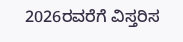2026ರವರೆಗೆ ವಿಸ್ತರಿಸ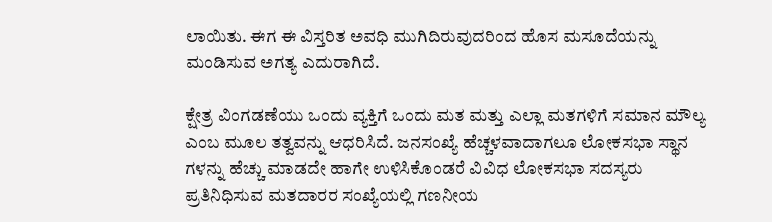ಲಾಯಿತು. ಈಗ ಈ ವಿಸ್ತರಿತ ಅವಧಿ ಮುಗಿದಿರುವುದರಿಂದ ಹೊಸ ಮಸೂದೆಯನ್ನು ಮಂಡಿಸುವ ಅಗತ್ಯ ಎದುರಾಗಿದೆ.

ಕ್ಷೇತ್ರ ವಿಂಗಡಣೆಯು ಒಂದು ವ್ಯಕ್ತಿಗೆ ಒಂದು ಮತ ಮತ್ತು ಎಲ್ಲಾ ಮತಗಳಿಗೆ ಸಮಾನ ಮೌಲ್ಯ ಎಂಬ ಮೂಲ ತತ್ವವನ್ನು ಆಧರಿಸಿದೆ. ಜನಸಂಖ್ಯೆ ಹೆಚ್ಚಳವಾದಾಗಲೂ ಲೋಕಸಭಾ ಸ್ಥಾನ ಗಳನ್ನು ಹೆಚ್ಚು ಮಾಡದೇ ಹಾಗೇ ಉಳಿಸಿಕೊಂಡರೆ ವಿವಿಧ ಲೋಕಸಭಾ ಸದಸ್ಯರು ಪ್ರತಿನಿಧಿಸುವ ಮತದಾರರ ಸಂಖ್ಯೆಯಲ್ಲಿ ಗಣನೀಯ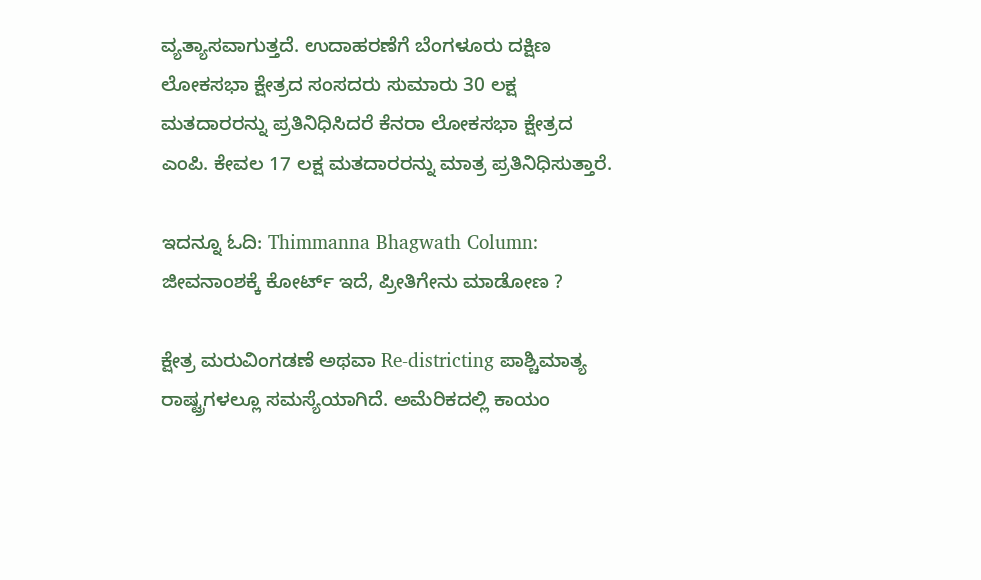ವ್ಯತ್ಯಾಸವಾಗುತ್ತದೆ. ಉದಾಹರಣೆಗೆ ಬೆಂಗಳೂರು ದಕ್ಷಿಣ ಲೋಕಸಭಾ ಕ್ಷೇತ್ರದ ಸಂಸದರು ಸುಮಾರು 30 ಲಕ್ಷ ಮತದಾರರನ್ನು ಪ್ರತಿನಿಧಿಸಿದರೆ ಕೆನರಾ ಲೋಕಸಭಾ ಕ್ಷೇತ್ರದ ಎಂಪಿ. ಕೇವಲ 17 ಲಕ್ಷ ಮತದಾರರನ್ನು ಮಾತ್ರ ಪ್ರತಿನಿಧಿಸುತ್ತಾರೆ.

ಇದನ್ನೂ ಓದಿ: Thimmanna Bhagwath Column: ಜೀವನಾಂಶಕ್ಕೆ ಕೋರ್ಟ್‌ ಇದೆ, ಪ್ರೀತಿಗೇನು ಮಾಡೋಣ ?

ಕ್ಷೇತ್ರ ಮರುವಿಂಗಡಣೆ ಅಥವಾ Re-districting ಪಾಶ್ಚಿಮಾತ್ಯ ರಾಷ್ಟ್ರಗಳಲ್ಲೂ ಸಮಸ್ಯೆಯಾಗಿದೆ. ಅಮೆರಿಕದಲ್ಲಿ ಕಾಯಂ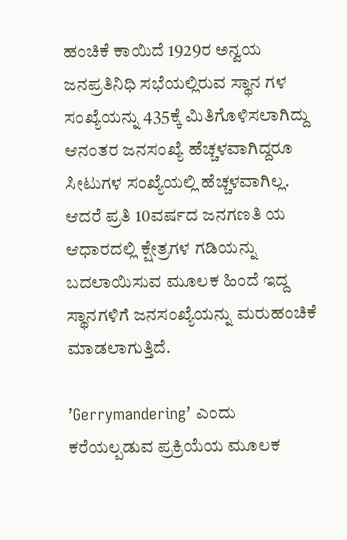ಹಂಚಿಕೆ ಕಾಯಿದೆ 1929ರ ಅನ್ವಯ ಜನಪ್ರತಿನಿಧಿ ಸಭೆಯಲ್ಲಿರುವ ಸ್ಥಾನ ಗಳ ಸಂಖ್ಯೆಯನ್ನು 435ಕ್ಕೆ ಮಿತಿಗೊಳಿಸಲಾಗಿದ್ದು ಆನಂತರ ಜನಸಂಖ್ಯೆ ಹೆಚ್ಚಳವಾಗಿದ್ದರೂ ಸೀಟುಗಳ ಸಂಖ್ಯೆಯಲ್ಲಿ ಹೆಚ್ಚಳವಾಗಿಲ್ಲ. ಆದರೆ ಪ್ರತಿ 10ವರ್ಷದ ಜನಗಣತಿ ಯ ಆಧಾರದಲ್ಲಿ ಕ್ಷೇತ್ರಗಳ ಗಡಿಯನ್ನು ಬದಲಾಯಿಸುವ ಮೂಲಕ ಹಿಂದೆ ಇದ್ದ ಸ್ಥಾನಗಳಿಗೆ ಜನಸಂಖ್ಯೆಯನ್ನು ಮರುಹಂಚಿಕೆ ಮಾಡಲಾಗುತ್ತಿದೆ.

’Gerrymandering’ ಎಂದು ಕರೆಯಲ್ಪಡುವ ಪ್ರಕ್ರಿಯೆಯ ಮೂಲಕ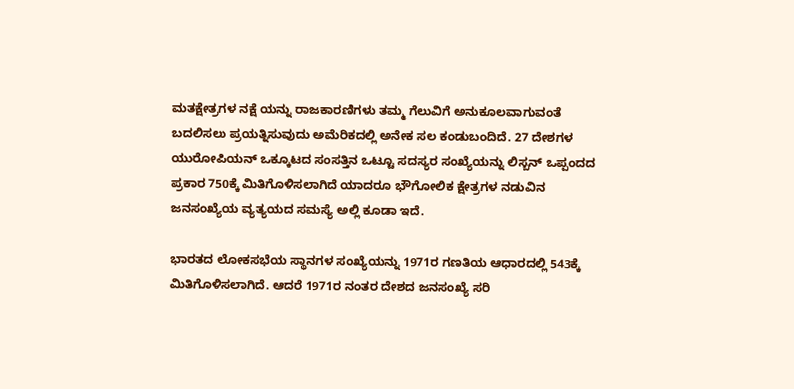ಮತಕ್ಷೇತ್ರಗಳ ನಕ್ಷೆ ಯನ್ನು ರಾಜಕಾರಣಿಗಳು ತಮ್ಮ ಗೆಲುವಿಗೆ ಅನುಕೂಲವಾಗುವಂತೆ ಬದಲಿಸಲು ಪ್ರಯತ್ನಿಸುವುದು ಅಮೆರಿಕದಲ್ಲಿ ಅನೇಕ ಸಲ ಕಂಡುಬಂದಿದೆ. 27 ದೇಶಗಳ ಯುರೋಪಿಯನ್ ಒಕ್ಕೂಟದ ಸಂಸತ್ತಿನ ಒಟ್ಟೂ ಸದಸ್ಯರ ಸಂಖ್ಯೆಯನ್ನು ಲಿಸ್ಬನ್ ಒಪ್ಪಂದದ ಪ್ರಕಾರ 750ಕ್ಕೆ ಮಿತಿಗೊಳಿಸಲಾಗಿದೆ ಯಾದರೂ ಭೌಗೋಲಿಕ ಕ್ಷೇತ್ರಗಳ ನಡುವಿನ ಜನಸಂಖ್ಯೆಯ ವ್ಯತ್ಯಯದ ಸಮಸ್ಯೆ ಅಲ್ಲಿ ಕೂಡಾ ಇದೆ.

ಭಾರತದ ಲೋಕಸಭೆಯ ಸ್ಥಾನಗಳ ಸಂಖ್ಯೆಯನ್ನು 1971ರ ಗಣತಿಯ ಆಧಾರದಲ್ಲಿ 543ಕ್ಕೆ ಮಿತಿಗೊಳಿಸಲಾಗಿದೆ. ಆದರೆ 1971ರ ನಂತರ ದೇಶದ ಜನಸಂಖ್ಯೆ ಸರಿ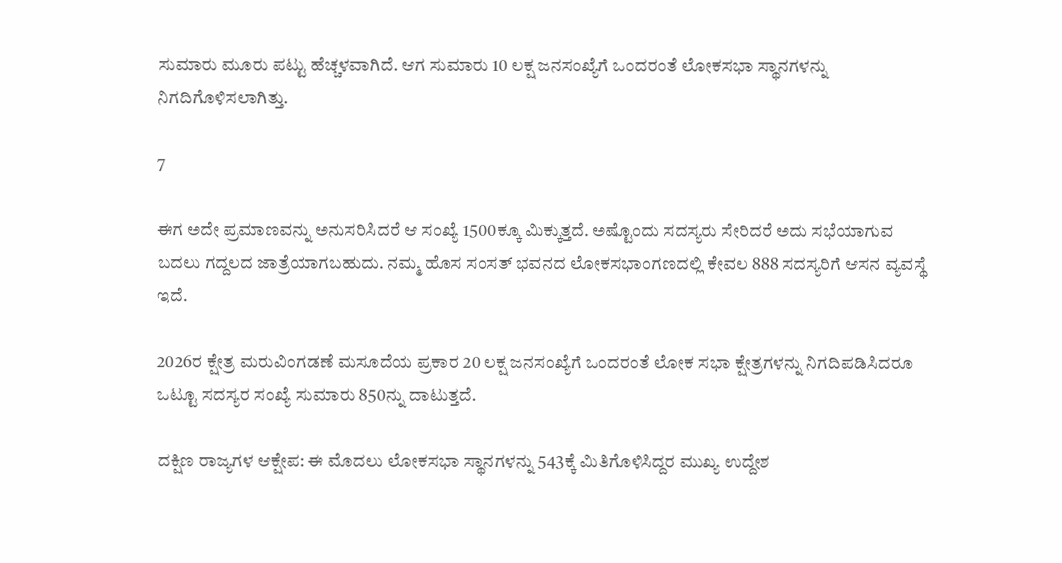ಸುಮಾರು ಮೂರು ಪಟ್ಟು ಹೆಚ್ಚಳವಾಗಿದೆ. ಆಗ ಸುಮಾರು 10 ಲಕ್ಷ ಜನಸಂಖ್ಯೆಗೆ ಒಂದರಂತೆ ಲೋಕಸಭಾ ಸ್ಥಾನಗಳನ್ನು ನಿಗದಿಗೊಳಿಸಲಾಗಿತ್ತು.

7

ಈಗ ಅದೇ ಪ್ರಮಾಣವನ್ನು ಅನುಸರಿಸಿದರೆ ಆ ಸಂಖ್ಯೆ 1500ಕ್ಕೂ ಮಿಕ್ಕುತ್ತದೆ. ಅಷ್ಟೊಂದು ಸದಸ್ಯರು ಸೇರಿದರೆ ಅದು ಸಭೆಯಾಗುವ ಬದಲು ಗದ್ದಲದ ಜಾತ್ರೆಯಾಗಬಹುದು. ನಮ್ಮ ಹೊಸ ಸಂಸತ್ ಭವನದ ಲೋಕಸಭಾಂಗಣದಲ್ಲಿ ಕೇವಲ 888 ಸದಸ್ಯರಿಗೆ ಆಸನ ವ್ಯವಸ್ಥೆ ಇದೆ.

2026ರ ಕ್ಷೇತ್ರ ಮರುವಿಂಗಡಣೆ ಮಸೂದೆಯ ಪ್ರಕಾರ 20 ಲಕ್ಷ ಜನಸಂಖ್ಯೆಗೆ ಒಂದರಂತೆ ಲೋಕ ಸಭಾ ಕ್ಷೇತ್ರಗಳನ್ನು ನಿಗದಿಪಡಿಸಿದರೂ ಒಟ್ಟೂ ಸದಸ್ಯರ ಸಂಖ್ಯೆ ಸುಮಾರು 850ನ್ನು ದಾಟುತ್ತದೆ.

ದಕ್ಷಿಣ ರಾಜ್ಯಗಳ ಆಕ್ಷೇಪ: ಈ ಮೊದಲು ಲೋಕಸಭಾ ಸ್ಥಾನಗಳನ್ನು 543ಕ್ಕೆ ಮಿತಿಗೊಳಿಸಿದ್ದರ ಮುಖ್ಯ ಉದ್ದೇಶ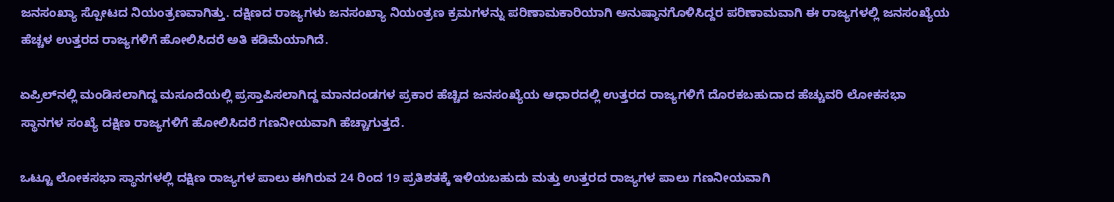ಜನಸಂಖ್ಯಾ ಸ್ಪೋಟದ ನಿಯಂತ್ರಣವಾಗಿತ್ತು. ದಕ್ಷಿಣದ ರಾಜ್ಯಗಳು ಜನಸಂಖ್ಯಾ ನಿಯಂತ್ರಣ ಕ್ರಮಗಳನ್ನು ಪರಿಣಾಮಕಾರಿಯಾಗಿ ಅನುಷ್ಠಾನಗೊಳಿಸಿದ್ದರ ಪರಿಣಾಮವಾಗಿ ಈ ರಾಜ್ಯಗಳಲ್ಲಿ ಜನಸಂಖ್ಯೆಯ ಹೆಚ್ಚಳ ಉತ್ತರದ ರಾಜ್ಯಗಳಿಗೆ ಹೋಲಿಸಿದರೆ ಅತಿ ಕಡಿಮೆಯಾಗಿದೆ.

ಏಪ್ರಿಲ್‌ನಲ್ಲಿ ಮಂಡಿಸಲಾಗಿದ್ದ ಮಸೂದೆಯಲ್ಲಿ ಪ್ರಸ್ತಾಪಿಸಲಾಗಿದ್ದ ಮಾನದಂಡಗಳ ಪ್ರಕಾರ ಹೆಚ್ಚಿದ ಜನಸಂಖ್ಯೆಯ ಆಧಾರದಲ್ಲಿ ಉತ್ತರದ ರಾಜ್ಯಗಳಿಗೆ ದೊರಕಬಹುದಾದ ಹೆಚ್ಚುವರಿ ಲೋಕಸಭಾ ಸ್ಥಾನಗಳ ಸಂಖ್ಯೆ ದಕ್ಷಿಣ ರಾಜ್ಯಗಳಿಗೆ ಹೋಲಿಸಿದರೆ ಗಣನೀಯವಾಗಿ ಹೆಚ್ಚಾಗುತ್ತದೆ.

ಒಟ್ಟೂ ಲೋಕಸಭಾ ಸ್ಥಾನಗಳಲ್ಲಿ ದಕ್ಷಿಣ ರಾಜ್ಯಗಳ ಪಾಲು ಈಗಿರುವ 24 ರಿಂದ 19 ಪ್ರತಿಶತಕ್ಕೆ ಇಳಿಯಬಹುದು ಮತ್ತು ಉತ್ತರದ ರಾಜ್ಯಗಳ ಪಾಲು ಗಣನೀಯವಾಗಿ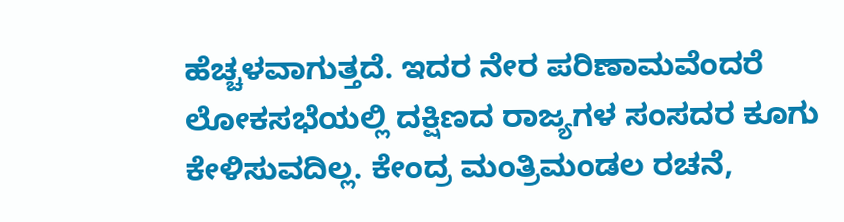ಹೆಚ್ಚಳವಾಗುತ್ತದೆ. ಇದರ ನೇರ ಪರಿಣಾಮವೆಂದರೆ ಲೋಕಸಭೆಯಲ್ಲಿ ದಕ್ಷಿಣದ ರಾಜ್ಯಗಳ ಸಂಸದರ ಕೂಗು ಕೇಳಿಸುವದಿಲ್ಲ. ಕೇಂದ್ರ ಮಂತ್ರಿಮಂಡಲ ರಚನೆ,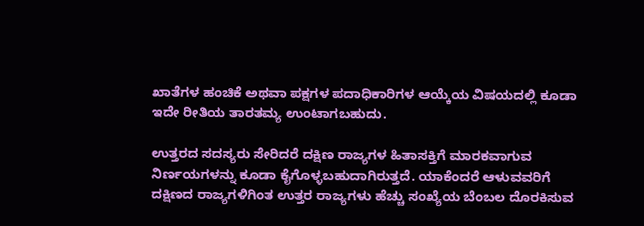ಖಾತೆಗಳ ಹಂಚಿಕೆ ಅಥವಾ ಪಕ್ಷಗಳ ಪದಾಧಿಕಾರಿಗಳ ಆಯ್ಕೆಯ ವಿಷಯದಲ್ಲಿ ಕೂಡಾ ಇದೇ ರೀತಿಯ ತಾರತಮ್ಯ ಉಂಟಾಗಬಹುದು.

ಉತ್ತರದ ಸದಸ್ಯರು ಸೇರಿದರೆ ದಕ್ಷಿಣ ರಾಜ್ಯಗಳ ಹಿತಾಸಕ್ತಿಗೆ ಮಾರಕವಾಗುವ ನಿರ್ಣಯಗಳನ್ನು ಕೂಡಾ ಕೈಗೊಳ್ಳಬಹುದಾಗಿರುತ್ತದೆ. ಯಾಕೆಂದರೆ ಆಳುವವರಿಗೆ ದಕ್ಷಿಣದ ರಾಜ್ಯಗಳಿಗಿಂತ ಉತ್ತರ ರಾಜ್ಯಗಳು ಹೆಚ್ಚು ಸಂಖ್ಯೆಯ ಬೆಂಬಲ ದೊರಕಿಸುವ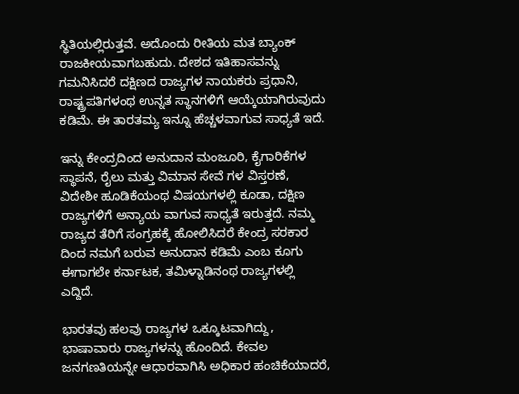ಸ್ಥಿತಿಯಲ್ಲಿರುತ್ತವೆ. ಅದೊಂದು ರೀತಿಯ ಮತ ಬ್ಯಾಂಕ್ ರಾಜಕೀಯವಾಗಬಹುದು. ದೇಶದ ಇತಿಹಾಸವನ್ನು ಗಮನಿಸಿದರೆ ದಕ್ಷಿಣದ ರಾಜ್ಯಗಳ ನಾಯಕರು ಪ್ರಧಾನಿ, ರಾಷ್ಟ್ರಪತಿಗಳಂಥ ಉನ್ನತ ಸ್ಥಾನಗಳಿಗೆ ಆಯ್ಕೆಯಾಗಿರುವುದು ಕಡಿಮೆ. ಈ ತಾರತಮ್ಯ ಇನ್ನೂ ಹೆಚ್ಚಳವಾಗುವ ಸಾಧ್ಯತೆ ಇದೆ.

ಇನ್ನು ಕೇಂದ್ರದಿಂದ ಅನುದಾನ ಮಂಜೂರಿ, ಕೈಗಾರಿಕೆಗಳ ಸ್ಥಾಪನೆ, ರೈಲು ಮತ್ತು ವಿಮಾನ ಸೇವೆ ಗಳ ವಿಸ್ತರಣೆ, ವಿದೇಶೀ ಹೂಡಿಕೆಯಂಥ ವಿಷಯಗಳಲ್ಲಿ ಕೂಡಾ, ದಕ್ಷಿಣ ರಾಜ್ಯಗಳಿಗೆ ಅನ್ಯಾಯ ವಾಗುವ ಸಾಧ್ಯತೆ ಇರುತ್ತದೆ. ನಮ್ಮ ರಾಜ್ಯದ ತೆರಿಗೆ ಸಂಗ್ರಹಕ್ಕೆ ಹೋಲಿಸಿದರೆ ಕೇಂದ್ರ ಸರಕಾರ ದಿಂದ ನಮಗೆ ಬರುವ ಅನುದಾನ ಕಡಿಮೆ ಎಂಬ ಕೂಗು ಈಗಾಗಲೇ ಕರ್ನಾಟಕ, ತಮಿಳ್ನಾಡಿನಂಥ ರಾಜ್ಯಗಳಲ್ಲಿ ಎದ್ದಿದೆ.

ಭಾರತವು ಹಲವು ರಾಜ್ಯಗಳ ಒಕ್ಕೂಟವಾಗಿದ್ದು, ಭಾಷಾವಾರು ರಾಜ್ಯಗಳನ್ನು ಹೊಂದಿದೆ. ಕೇವಲ ಜನಗಣತಿಯನ್ನೇ ಆಧಾರವಾಗಿಸಿ ಅಧಿಕಾರ ಹಂಚಿಕೆಯಾದರೆ,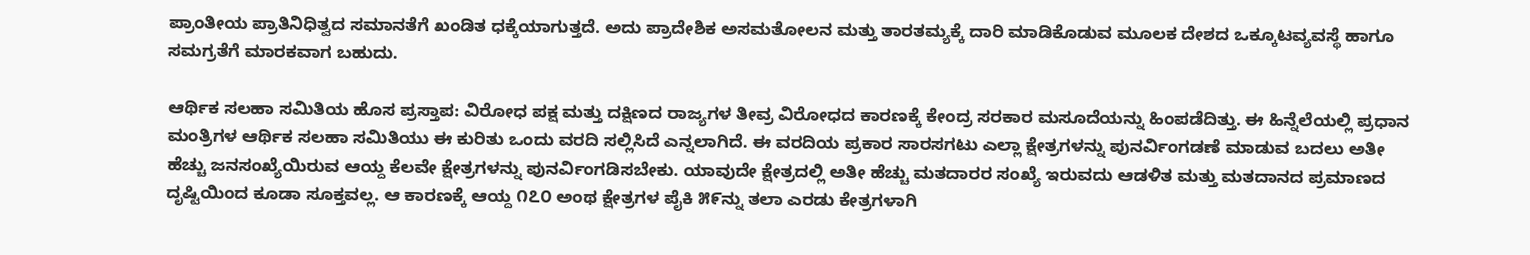ಪ್ರಾಂತೀಯ ಪ್ರಾತಿನಿಧಿತ್ವದ ಸಮಾನತೆಗೆ ಖಂಡಿತ ಧಕ್ಕೆಯಾಗುತ್ತದೆ. ಅದು ಪ್ರಾದೇಶಿಕ ಅಸಮತೋಲನ ಮತ್ತು ತಾರತಮ್ಯಕ್ಕೆ ದಾರಿ ಮಾಡಿಕೊಡುವ ಮೂಲಕ ದೇಶದ ಒಕ್ಕೂಟವ್ಯವಸ್ಥೆ ಹಾಗೂ ಸಮಗ್ರತೆಗೆ ಮಾರಕವಾಗ ಬಹುದು.

ಆರ್ಥಿಕ ಸಲಹಾ ಸಮಿತಿಯ ಹೊಸ ಪ್ರಸ್ತಾಪ: ವಿರೋಧ ಪಕ್ಷ ಮತ್ತು ದಕ್ಷಿಣದ ರಾಜ್ಯಗಳ ತೀವ್ರ ವಿರೋಧದ ಕಾರಣಕ್ಕೆ ಕೇಂದ್ರ ಸರಕಾರ ಮಸೂದೆಯನ್ನು ಹಿಂಪಡೆದಿತ್ತು. ಈ ಹಿನ್ನೆಲೆಯಲ್ಲಿ ಪ್ರಧಾನ ಮಂತ್ರಿಗಳ ಆರ್ಥಿಕ ಸಲಹಾ ಸಮಿತಿಯು ಈ ಕುರಿತು ಒಂದು ವರದಿ ಸಲ್ಲಿಸಿದೆ ಎನ್ನಲಾಗಿದೆ. ಈ ವರದಿಯ ಪ್ರಕಾರ ಸಾರಸಗಟು ಎಲ್ಲಾ ಕ್ಷೇತ್ರಗಳನ್ನು ಪುನರ್ವಿಂಗಡಣೆ ಮಾಡುವ ಬದಲು ಅತೀ ಹೆಚ್ಚು ಜನಸಂಖ್ಯೆಯಿರುವ ಆಯ್ದ ಕೆಲವೇ ಕ್ಷೇತ್ರಗಳನ್ನು ಪುನರ್ವಿಂಗಡಿಸಬೇಕು. ಯಾವುದೇ ಕ್ಷೇತ್ರದಲ್ಲಿ ಅತೀ ಹೆಚ್ಚು ಮತದಾರರ ಸಂಖ್ಯೆ ಇರುವದು ಆಡಳಿತ ಮತ್ತು ಮತದಾನದ ಪ್ರಮಾಣದ ದೃಷ್ಟಿಯಿಂದ ಕೂಡಾ ಸೂಕ್ತವಲ್ಲ. ಆ ಕಾರಣಕ್ಕೆ ಆಯ್ದ ೧೭೦ ಅಂಥ ಕ್ಷೇತ್ರಗಳ ಪೈಕಿ ೫೯ನ್ನು ತಲಾ ಎರಡು ಕೇತ್ರಗಳಾಗಿ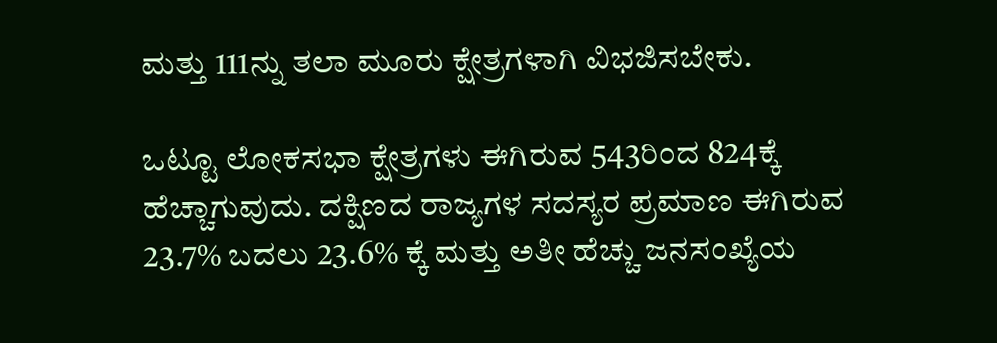ಮತ್ತು 111ನ್ನು ತಲಾ ಮೂರು ಕ್ಷೇತ್ರಗಳಾಗಿ ವಿಭಜಿಸಬೇಕು.

ಒಟ್ಟೂ ಲೋಕಸಭಾ ಕ್ಷೇತ್ರಗಳು ಈಗಿರುವ 543ರಿಂದ 824ಕ್ಕೆ ಹೆಚ್ಚಾಗುವುದು. ದಕ್ಷಿಣದ ರಾಜ್ಯಗಳ ಸದಸ್ಯರ ಪ್ರಮಾಣ ಈಗಿರುವ 23.7% ಬದಲು 23.6% ಕ್ಕೆ ಮತ್ತು ಅತೀ ಹೆಚ್ಚು ಜನಸಂಖ್ಯೆಯ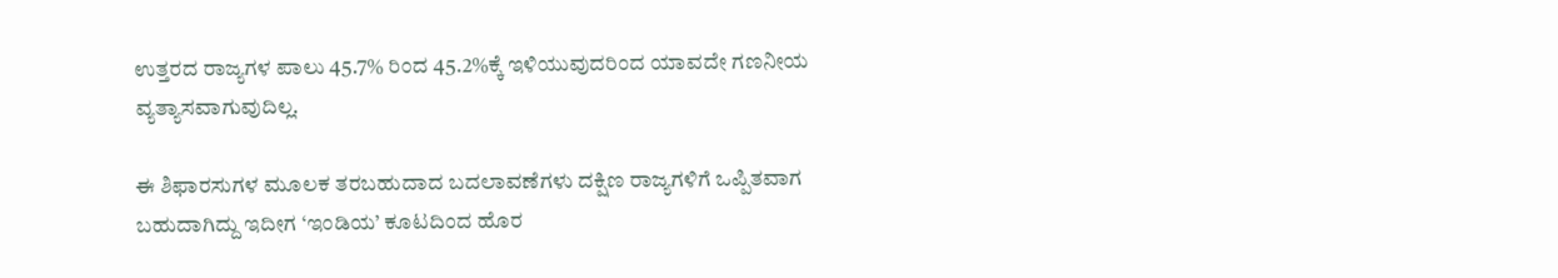ಉತ್ತರದ ರಾಜ್ಯಗಳ ಪಾಲು 45.7% ರಿಂದ 45.2%ಕ್ಕೆ ಇಳಿಯುವುದರಿಂದ ಯಾವದೇ ಗಣನೀಯ ವ್ಯತ್ಯಾಸವಾಗುವುದಿಲ್ಲ.

ಈ ಶಿಫಾರಸುಗಳ ಮೂಲಕ ತರಬಹುದಾದ ಬದಲಾವಣೆಗಳು ದಕ್ಷಿಣ ರಾಜ್ಯಗಳಿಗೆ ಒಪ್ಪಿತವಾಗ ಬಹುದಾಗಿದ್ದು ಇದೀಗ ‘ಇಂಡಿಯ’ ಕೂಟದಿಂದ ಹೊರ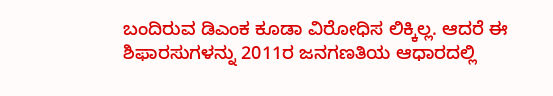ಬಂದಿರುವ ಡಿಎಂಕ ಕೂಡಾ ವಿರೋಧಿಸ ಲಿಕ್ಕಿಲ್ಲ. ಆದರೆ ಈ ಶಿಫಾರಸುಗಳನ್ನು 2011ರ ಜನಗಣತಿಯ ಆಧಾರದಲ್ಲಿ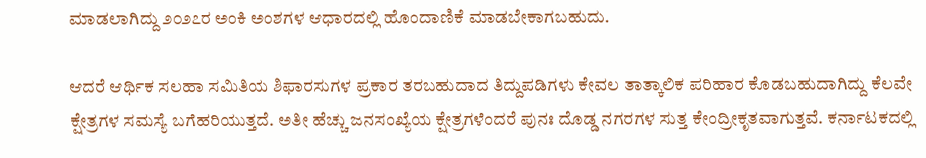ಮಾಡಲಾಗಿದ್ದು ೨೦೨೭ರ ಅಂಕಿ ಅಂಶಗಳ ಆಧಾರದಲ್ಲಿ ಹೊಂದಾಣಿಕೆ ಮಾಡಬೇಕಾಗಬಹುದು.

ಆದರೆ ಆರ್ಥಿಕ ಸಲಹಾ ಸಮಿತಿಯ ಶಿಫಾರಸುಗಳ ಪ್ರಕಾರ ತರಬಹುದಾದ ತಿದ್ದುಪಡಿಗಳು ಕೇವಲ ತಾತ್ಕಾಲಿಕ ಪರಿಹಾರ ಕೊಡಬಹುದಾಗಿದ್ದು ಕೆಲವೇ ಕ್ಷೇತ್ರಗಳ ಸಮಸ್ಯೆ ಬಗೆಹರಿಯುತ್ತದೆ. ಅತೀ ಹೆಚ್ಚು ಜನಸಂಖ್ಯೆಯ ಕ್ಷೇತ್ರಗಳೆಂದರೆ ಪುನಃ ದೊಡ್ಡ ನಗರಗಳ ಸುತ್ತ ಕೇಂದ್ರೀಕೃತವಾಗುತ್ತವೆ. ಕರ್ನಾಟಕದಲ್ಲಿ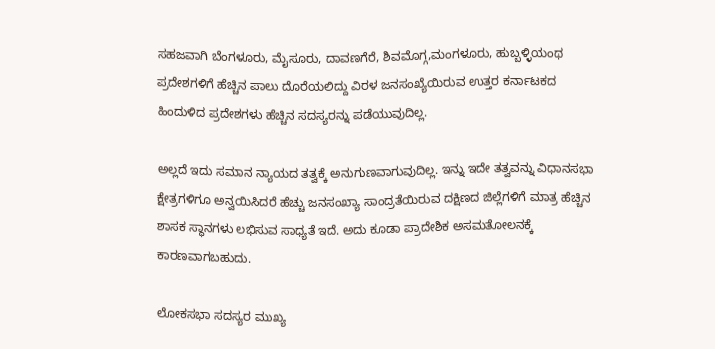ಸಹಜವಾಗಿ ಬೆಂಗಳೂರು, ಮೈಸೂರು, ದಾವಣಗೆರೆ, ಶಿವಮೊಗ್ಗ,ಮಂಗಳೂರು, ಹುಬ್ಬಳ್ಳಿಯಂಥ ಪ್ರದೇಶಗಳಿಗೆ ಹೆಚ್ಚಿನ ಪಾಲು ದೊರೆಯಲಿದ್ದು ವಿರಳ ಜನಸಂಖ್ಯೆಯಿರುವ ಉತ್ತರ ಕರ್ನಾಟಕದ ಹಿಂದುಳಿದ ಪ್ರದೇಶಗಳು ಹೆಚ್ಚಿನ ಸದಸ್ಯರನ್ನು ಪಡೆಯುವುದಿಲ್ಲ.

ಅಲ್ಲದೆ ಇದು ಸಮಾನ ನ್ಯಾಯದ ತತ್ವಕ್ಕೆ ಅನುಗುಣವಾಗುವುದಿಲ್ಲ. ಇನ್ನು ಇದೇ ತತ್ವವನ್ನು ವಿಧಾನಸಭಾ ಕ್ಷೇತ್ರಗಳಿಗೂ ಅನ್ವಯಿಸಿದರೆ ಹೆಚ್ಚು ಜನಸಂಖ್ಯಾ ಸಾಂದ್ರತೆಯಿರುವ ದಕ್ಷಿಣದ ಜಿಲ್ಲೆಗಳಿಗೆ ಮಾತ್ರ ಹೆಚ್ಚಿನ ಶಾಸಕ ಸ್ಥಾನಗಳು ಲಭಿಸುವ ಸಾಧ್ಯತೆ ಇದೆ. ಅದು ಕೂಡಾ ಪ್ರಾದೇಶಿಕ ಅಸಮತೋಲನಕ್ಕೆ ಕಾರಣವಾಗಬಹುದು.

ಲೋಕಸಭಾ ಸದಸ್ಯರ ಮುಖ್ಯ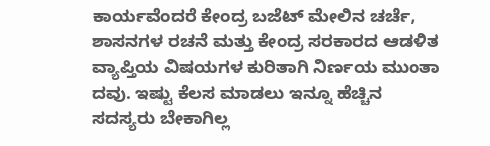ಕಾರ್ಯವೆಂದರೆ ಕೇಂದ್ರ ಬಜೆಟ್ ಮೇಲಿನ ಚರ್ಚೆ, ಶಾಸನಗಳ ರಚನೆ ಮತ್ತು ಕೇಂದ್ರ ಸರಕಾರದ ಆಡಳಿತ ವ್ಯಾಪ್ತಿಯ ವಿಷಯಗಳ ಕುರಿತಾಗಿ ನಿರ್ಣಯ ಮುಂತಾ ದವು. ಇಷ್ಟು ಕೆಲಸ ಮಾಡಲು ಇನ್ನೂ ಹೆಚ್ಚಿನ ಸದಸ್ಯರು ಬೇಕಾಗಿಲ್ಲ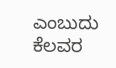ಎಂಬುದು ಕೆಲವರ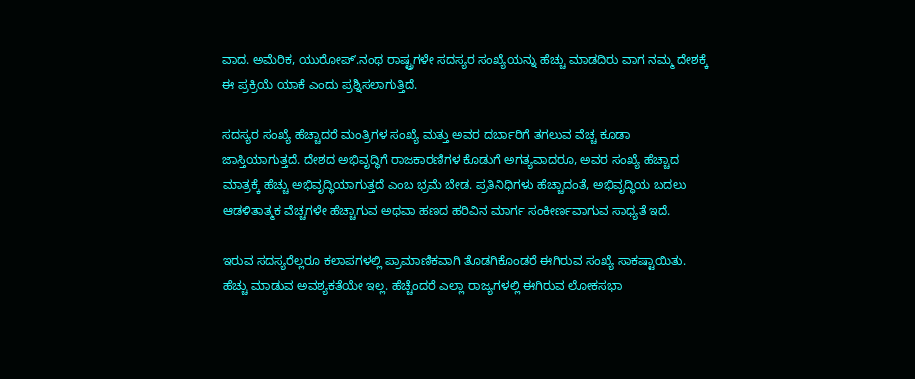ವಾದ. ಅಮೆರಿಕ, ಯುರೋಪ್ʼ.ನಂಥ ರಾಷ್ಟ್ರಗಳೇ ಸದಸ್ಯರ ಸಂಖ್ಯೆಯನ್ನು ಹೆಚ್ಚು ಮಾಡದಿರು ವಾಗ ನಮ್ಮ ದೇಶಕ್ಕೆ ಈ ಪ್ರಕ್ರಿಯೆ ಯಾಕೆ ಎಂದು ಪ್ರಶ್ನಿಸಲಾಗುತ್ತಿದೆ.

ಸದಸ್ಯರ ಸಂಖ್ಯೆ ಹೆಚ್ಚಾದರೆ ಮಂತ್ರಿಗಳ ಸಂಖ್ಯೆ ಮತ್ತು ಅವರ ದರ್ಬಾರಿಗೆ ತಗಲುವ ವೆಚ್ಚ ಕೂಡಾ ಜಾಸ್ತಿಯಾಗುತ್ತದೆ. ದೇಶದ ಅಭಿವೃದ್ಧಿಗೆ ರಾಜಕಾರಣಿಗಳ ಕೊಡುಗೆ ಅಗತ್ಯವಾದರೂ, ಅವರ ಸಂಖ್ಯೆ ಹೆಚ್ಚಾದ ಮಾತ್ರಕ್ಕೆ ಹೆಚ್ಚು ಅಭಿವೃದ್ಧಿಯಾಗುತ್ತದೆ ಎಂಬ ಭ್ರಮೆ ಬೇಡ. ಪ್ರತಿನಿಧಿಗಳು ಹೆಚ್ಚಾದಂತೆ, ಅಭಿವೃದ್ಧಿಯ ಬದಲು ಆಡಳಿತಾತ್ಮಕ ವೆಚ್ಚಗಳೇ ಹೆಚ್ಚಾಗುವ ಅಥವಾ ಹಣದ ಹರಿವಿನ ಮಾರ್ಗ ಸಂಕೀರ್ಣವಾಗುವ ಸಾಧ್ಯತೆ ಇದೆ.

ಇರುವ ಸದಸ್ಯರೆಲ್ಲರೂ ಕಲಾಪಗಳಲ್ಲಿ ಪ್ರಾಮಾಣಿಕವಾಗಿ ತೊಡಗಿಕೊಂಡರೆ ಈಗಿರುವ ಸಂಖ್ಯೆ ಸಾಕಷ್ಟಾಯಿತು. ಹೆಚ್ಚು ಮಾಡುವ ಅವಶ್ಯಕತೆಯೇ ಇಲ್ಲ. ಹೆಚ್ಚೆಂದರೆ ಎಲ್ಲಾ ರಾಜ್ಯಗಳಲ್ಲಿ ಈಗಿರುವ ಲೋಕಸಭಾ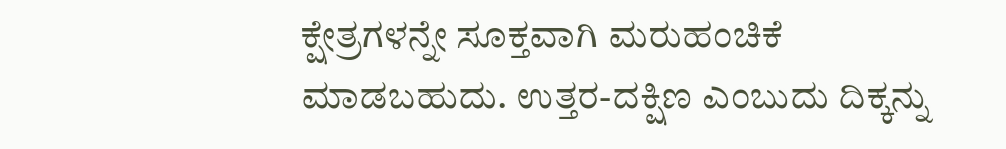ಕ್ಷೇತ್ರಗಳನ್ನೇ ಸೂಕ್ತವಾಗಿ ಮರುಹಂಚಿಕೆ ಮಾಡಬಹುದು. ಉತ್ತರ-ದಕ್ಷಿಣ ಎಂಬುದು ದಿಕ್ಕನ್ನು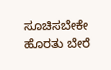ಸೂಚಿಸಬೇಕೇ ಹೊರತು ಬೇರೆ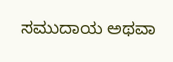ಸಮುದಾಯ ಅಥವಾ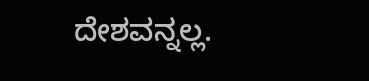ದೇಶವನ್ನಲ್ಲ.